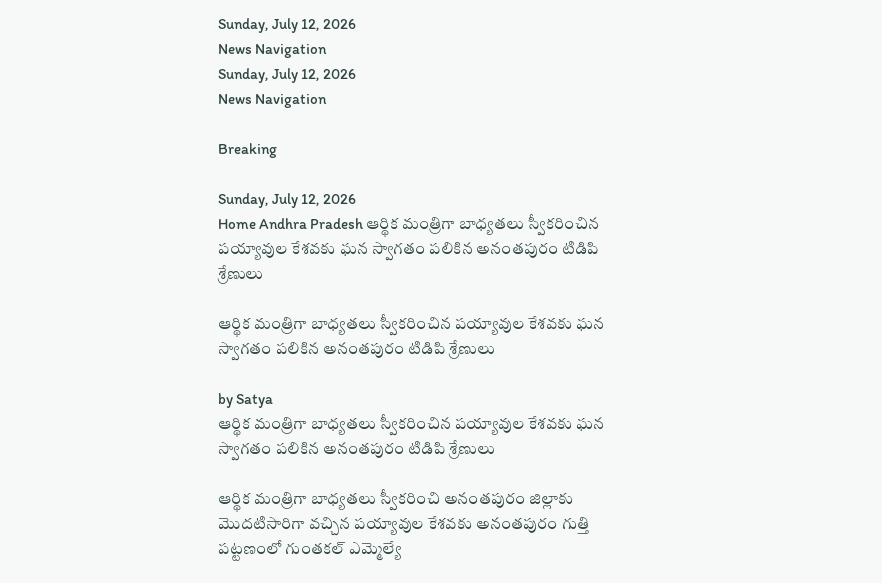Sunday, July 12, 2026
News Navigation
Sunday, July 12, 2026
News Navigation

Breaking

Sunday, July 12, 2026
Home Andhra Pradesh ఆర్థిక మంత్రిగా బాధ్యతలు స్వీకరించిన పయ్యావుల కేశవకు ఘన స్వాగతం పలికిన అనంతపురం టిడిపి శ్రేణులు

ఆర్థిక మంత్రిగా బాధ్యతలు స్వీకరించిన పయ్యావుల కేశవకు ఘన స్వాగతం పలికిన అనంతపురం టిడిపి శ్రేణులు

by Satya
ఆర్థిక మంత్రిగా బాధ్యతలు స్వీకరించిన పయ్యావుల కేశవకు ఘన స్వాగతం పలికిన అనంతపురం టిడిపి శ్రేణులు

ఆర్థిక మంత్రిగా బాధ్యతలు స్వీకరించి అనంతపురం జిల్లాకు మొదటిసారిగా వచ్చిన పయ్యావుల కేశవకు అనంతపురం గుత్తి పట్టణంలో గుంతకల్ ఎమ్మెల్యే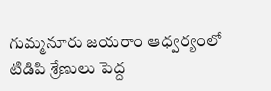గుమ్మనూరు జయరాం ఆధ్వర్యంలో టిడిపి శ్రేణులు పెద్ద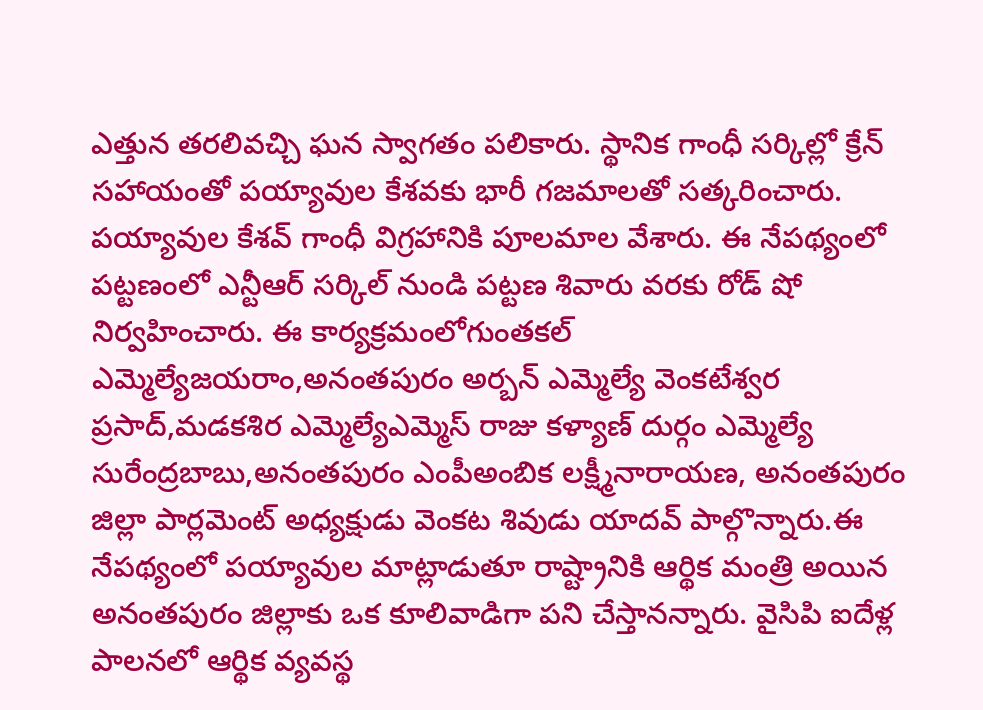ఎత్తున తరలివచ్చి ఘన స్వాగతం పలికారు. స్థానిక గాంధీ సర్కిల్లో క్రేన్ సహాయంతో పయ్యావుల కేశవకు భారీ గజమాలతో సత్కరించారు. పయ్యావుల కేశవ్ గాంధీ విగ్రహానికి పూలమాల వేశారు. ఈ నేపథ్యంలో పట్టణంలో ఎన్టీఆర్ సర్కిల్ నుండి పట్టణ శివారు వరకు రోడ్ షో నిర్వహించారు. ఈ కార్యక్రమంలోగుంతకల్ ఎమ్మెల్యేజయరాం,అనంతపురం అర్బన్ ఎమ్మెల్యే వెంకటేశ్వర ప్రసాద్,మడకశిర ఎమ్మెల్యేఎమ్మెస్ రాజు కళ్యాణ్ దుర్గం ఎమ్మెల్యే సురేంద్రబాబు,అనంతపురం ఎంపీఅంబిక లక్ష్మీనారాయణ, అనంతపురం జిల్లా పార్లమెంట్ అధ్యక్షుడు వెంకట శివుడు యాదవ్ పాల్గొన్నారు.ఈ నేపథ్యంలో పయ్యావుల మాట్లాడుతూ రాష్ట్రానికి ఆర్థిక మంత్రి అయిన అనంతపురం జిల్లాకు ఒక కూలివాడిగా పని చేస్తానన్నారు. వైసిపి ఐదేళ్ల పాలనలో ఆర్థిక వ్యవస్థ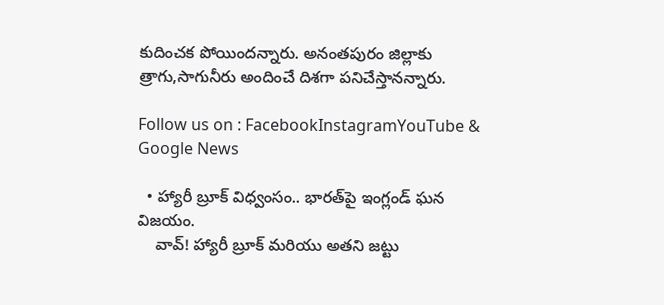కుదించక పోయిందన్నారు. అనంతపురం జిల్లాకు త్రాగు,సాగునీరు అందించే దిశగా పనిచేస్తానన్నారు.

Follow us on : FacebookInstagramYouTube & Google News

  • హ్యారీ బ్రూక్ విధ్వంసం.. భారత్‌పై ఇంగ్లండ్ ఘన విజయం.
    వావ్! హ్యారీ బ్రూక్ మరియు అతని జట్టు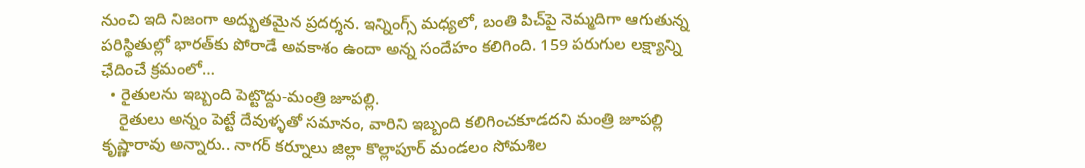నుంచి ఇది నిజంగా అద్భుతమైన ప్రదర్శన. ఇన్నింగ్స్ మధ్యలో, బంతి పిచ్‌పై నెమ్మదిగా ఆగుతున్న పరిస్థితుల్లో భారత్‌కు పోరాడే అవకాశం ఉందా అన్న సందేహం కలిగింది. 159 పరుగుల లక్ష్యాన్ని ఛేదించే క్రమంలో…
  • రైతులను ఇబ్బంది పెట్టొద్దు-మంత్రి జూపల్లి.
    రైతులు అన్నం పెట్టే దేవుళ్ళతో సమానం, వారిని ఇబ్బంది కలిగించకూడదని మంత్రి జూపల్లి కృష్ణారావు అన్నారు.. నాగర్ కర్నూలు జిల్లా కొల్లాపూర్ మండలం సోమశిల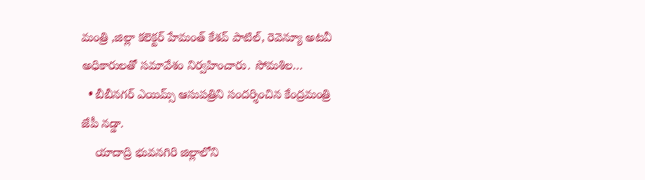మంత్రి ,జిల్లా కలెక్టర్ హేమంత్ కేశవ్ పాటిల్, రెవెన్యూ అటవీ అధికారులతో సమావేశం నిర్వహించారు. సోమశిల…
  • బీబీనగర్ ఎయిమ్స్ ఆసుపత్రిని సందర్శించిన కేంద్రమంత్రి జేపీ నడ్డా.
    యాదాద్రి భువనగిరి జిల్లాలోని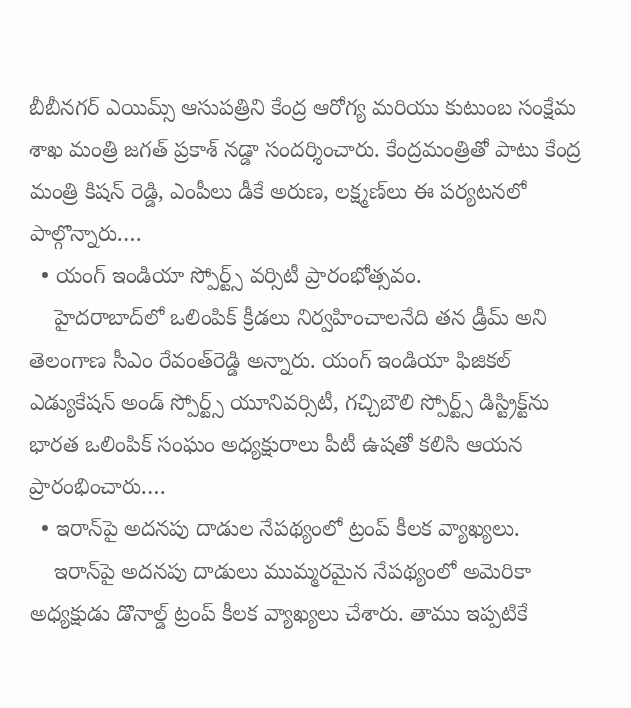బీబీనగర్ ఎయిమ్స్ ఆసుపత్రిని కేంద్ర ఆరోగ్య మరియు కుటుంబ సంక్షేమ శాఖ మంత్రి జగత్ ప్రకాశ్ నడ్డా సందర్శించారు. కేంద్రమంత్రితో పాటు కేంద్ర మంత్రి కిషన్ రెడ్డి, ఎంపీలు డీకే అరుణ, లక్ష్మణ్‌లు ఈ పర్యటనలో పాల్గొన్నారు.…
  • యంగ్ ఇండియా స్పోర్ట్స్ వర్సిటీ ప్రారంభోత్సవం.
    హైదరాబాద్‌లో ఒలింపిక్‌ క్రీడలు నిర్వహించాలనేది తన డ్రీమ్‌ అని తెలంగాణ సీఎం రేవంత్‌రెడ్డి అన్నారు. యంగ్‌ ఇండియా ఫిజికల్‌ ఎడ్యుకేషన్‌ అండ్‌ స్పోర్ట్స్‌ యూనివర్సిటీ, గచ్చిబౌలి స్పోర్ట్స్‌ డిస్ట్రిక్ట్‌ను భారత ఒలింపిక్‌ సంఘం అధ్యక్షురాలు పీటీ ఉషతో కలిసి ఆయన ప్రారంభించారు.…
  • ఇరాన్‌పై అదనపు దాడుల నేపథ్యంలో ట్రంప్ కీలక వ్యాఖ్యలు.
    ఇరాన్‌పై అదనపు దాడులు ముమ్మరమైన నేపథ్యంలో అమెరికా అధ్యక్షుడు డొనాల్డ్ ట్రంప్ కీలక వ్యాఖ్యలు చేశారు. తాము ఇప్పటికే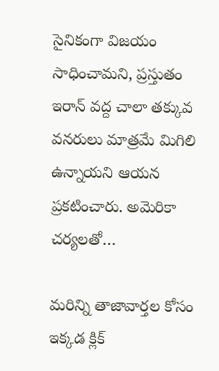సైనికంగా విజయం సాధించామని, ప్రస్తుతం ఇరాన్ వద్ద చాలా తక్కువ వనరులు మాత్రమే మిగిలి ఉన్నాయని ఆయన ప్రకటించారు. అమెరికా చర్యలతో…

మరిన్ని తాజావార్తల కోసం ఇక్కడ క్లిక్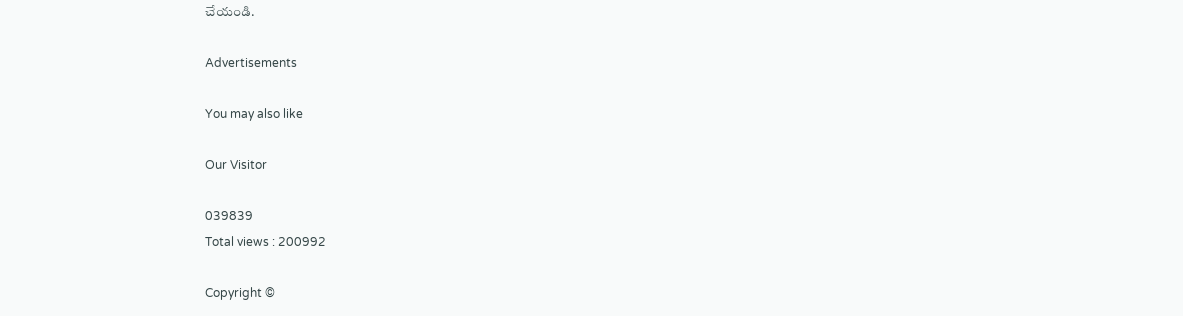చేయండి.

Advertisements

You may also like

Our Visitor

039839
Total views : 200992

Copyright ©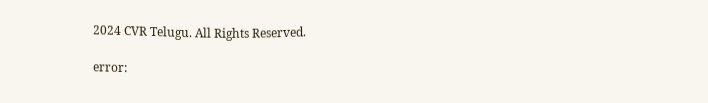2024 CVR Telugu. All Rights Reserved.

error: